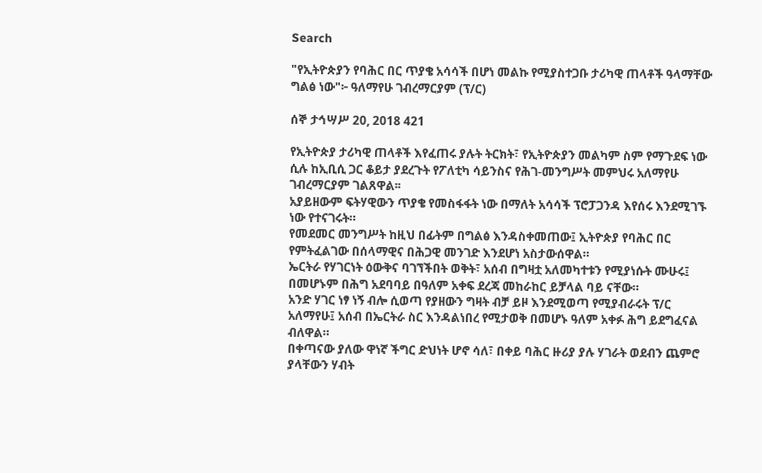Search

"የኢትዮጵያን የባሕር በር ጥያቄ አሳሳች በሆነ መልኩ የሚያስተጋቡ ታሪካዊ ጠላቶች ዓላማቸው ግልፅ ነው"፦ ዓለማየሁ ገብረማርያም (ፕ/ር)

ሰኞ ታኅሣሥ 20, 2018 421

የኢትዮጵያ ታሪካዊ ጠላቶች እየፈጠሩ ያሉት ትርክት፣ የኢትዮጵያን መልካም ስም የማጉደፍ ነው ሲሉ ከኢቢሲ ጋር ቆይታ ያደረጉት የፖለቲካ ሳይንስና የሕገ-መንግሥት መምህሩ አለማየሁ ገብረማርያም ገልጸዋል፡፡
አያይዘውም ፍትሃዊውን ጥያቄ የመስፋፋት ነው በማለት አሳሳች ፕሮፓጋንዳ እየሰሩ እንደሚገኙ ነው የተናገሩት።
የመደመር መንግሥት ከዚህ በፊትም በግልፅ እንዳስቀመጠው፤ ኢትዮጵያ የባሕር በር የምትፈልገው በሰላማዊና በሕጋዊ መንገድ እንደሆነ አስታውሰዋል።
ኤርትራ የሃገርነት ዕውቅና ባገኘችበት ወቅት፣ አሰብ በግዛቷ አለመካተቱን የሚያነሱት ሙሁሩ፤ በመሆኑም በሕግ አደባባይ በዓለም አቀፍ ደረጃ መከራከር ይቻላል ባይ ናቸው።
አንድ ሃገር ነፃ ነኝ ብሎ ሲወጣ የያዘውን ግዛት ብቻ ይዞ እንደሚወጣ የሚያብራሩት ፕ/ር አለማየሁ፤ አሰብ በኤርትራ ስር እንዳልነበረ የሚታወቅ በመሆኑ ዓለም አቀፉ ሕግ ይደግፈናል ብለዋል።
በቀጣናው ያለው ዋነኛ ችግር ድህነት ሆኖ ሳለ፣ በቀይ ባሕር ዙሪያ ያሉ ሃገራት ወደብን ጨምሮ ያላቸውን ሃብት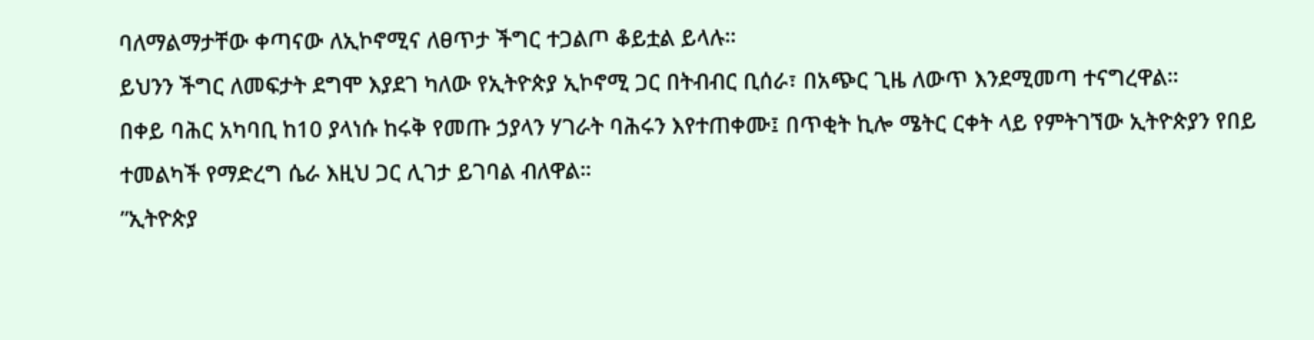ባለማልማታቸው ቀጣናው ለኢኮኖሚና ለፀጥታ ችግር ተጋልጦ ቆይቷል ይላሉ።
ይህንን ችግር ለመፍታት ደግሞ እያደገ ካለው የኢትዮጵያ ኢኮኖሚ ጋር በትብብር ቢሰራ፣ በአጭር ጊዜ ለውጥ እንደሚመጣ ተናግረዋል።
በቀይ ባሕር አካባቢ ከ10 ያላነሱ ከሩቅ የመጡ ኃያላን ሃገራት ባሕሩን እየተጠቀሙ፤ በጥቂት ኪሎ ሜትር ርቀት ላይ የምትገኘው ኢትዮጵያን የበይ ተመልካች የማድረግ ሴራ እዚህ ጋር ሊገታ ይገባል ብለዋል።
”ኢትዮጵያ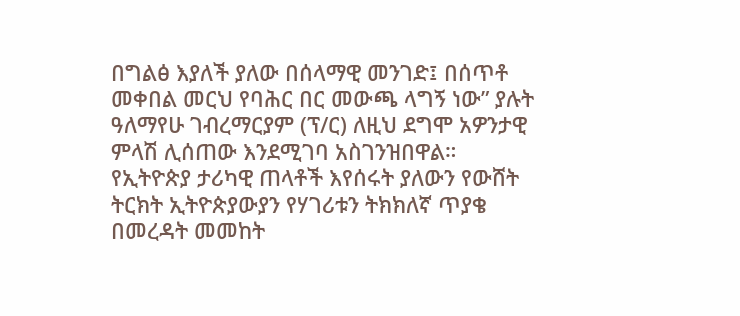በግልፅ እያለች ያለው በሰላማዊ መንገድ፤ በሰጥቶ መቀበል መርህ የባሕር በር መውጫ ላግኝ ነው” ያሉት ዓለማየሁ ገብረማርያም (ፕ/ር) ለዚህ ደግሞ አዎንታዊ ምላሽ ሊሰጠው እንደሚገባ አስገንዝበዋል።
የኢትዮጵያ ታሪካዊ ጠላቶች እየሰሩት ያለውን የውሸት ትርክት ኢትዮጵያውያን የሃገሪቱን ትክክለኛ ጥያቄ በመረዳት መመከት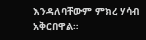እንዳለባቸውም ምክረ ሃሳብ አቅርበዋል።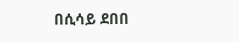በሲሳይ ደበበ